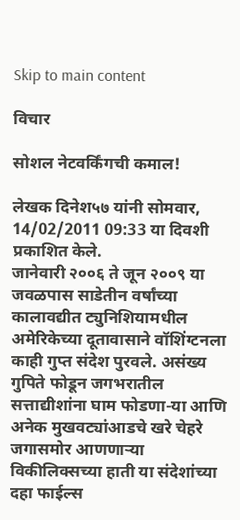Skip to main content

विचार

सोशल नेटवर्किंगची कमाल!

लेखक दिनेश५७ यांनी सोमवार, 14/02/2011 09:33 या दिवशी प्रकाशित केले.
जानेवारी २००६ ते जून २००९ या जवळपास साडेतीन वर्षांच्या कालावद्यीत ट्युनिशियामधील अमेरिकेच्या दूतावासाने वॉशिंग्टनला काही गुप्त संदेश पुरवले. असंख्य गुपिते फोडून जगभरातील सत्ताद्यीशांना घाम फोडणा-या आणि अनेक मुखवट्यांआडचे खरे चेहरे जगासमोर आणणार्‍या विकीलिक्सच्या हाती या संदेशांच्या दहा फाईल्स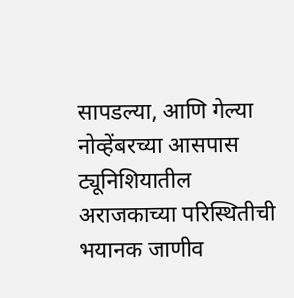सापडल्या, आणि गेल्या नोव्हेंबरच्या आसपास ट्यूनिशियातील अराजकाच्या परिस्थितीची भयानक जाणीव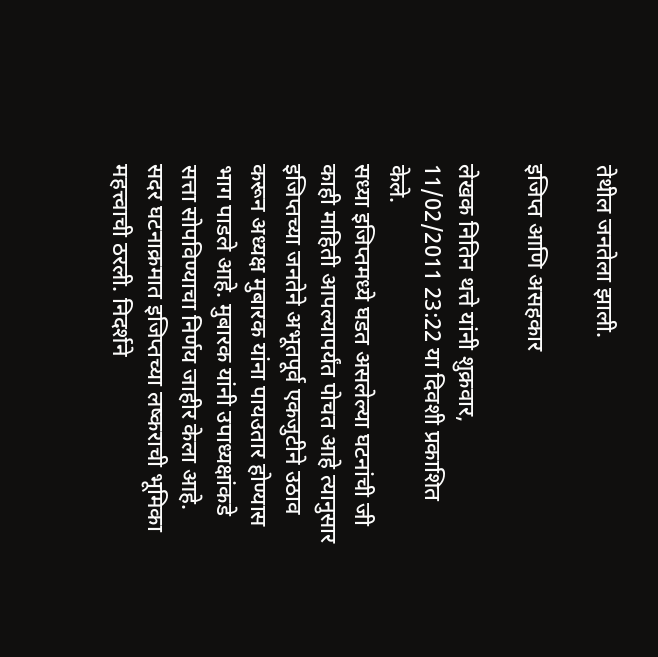तेथील जनतेला झाली.

इजिप्त आणि असहकार

लेखक नितिन थत्ते यांनी शुक्रवार, 11/02/2011 23:22 या दिवशी प्रकाशित केले.
सध्या इजिप्तमध्ये घडत असलेल्या घटनांची जी काही माहिती आपल्यापर्यंत पोचत आहे त्यानुसार इजिप्तच्या जनतेने अभूतपूर्व एकजुटीने उठाव करून अध्यक्ष मुबारक यांना पायउतार होण्यास भाग पाडले आहे. मुबारक यांनी उपाध्यक्षांकडे सत्ता सोपविण्याचा निर्णय जाहीर केला आहे. सदर घटनाक्रमात इजिप्तच्या लष्कराची भूमिका महत्त्वाची ठरली. निदर्शने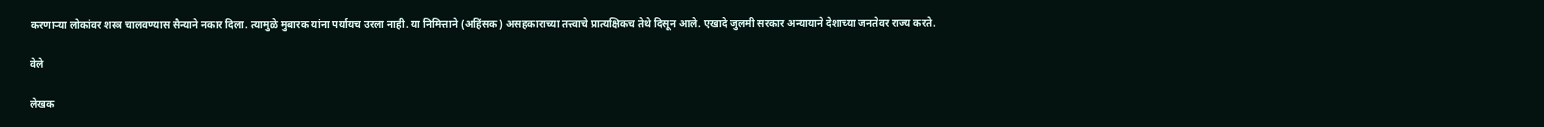करणार्‍या लोकांवर शस्त्र चालवण्यास सैन्याने नकार दिला. त्यामुळे मुबारक यांना पर्यायच उरला नाही. या निमित्ताने (अहिंसक) असहकाराच्या तत्त्वाचे प्रात्यक्षिकच तेथे दिसून आले. एखादे जुलमी सरकार अन्यायाने देशाच्या जनतेवर राज्य करते.

वेले

लेखक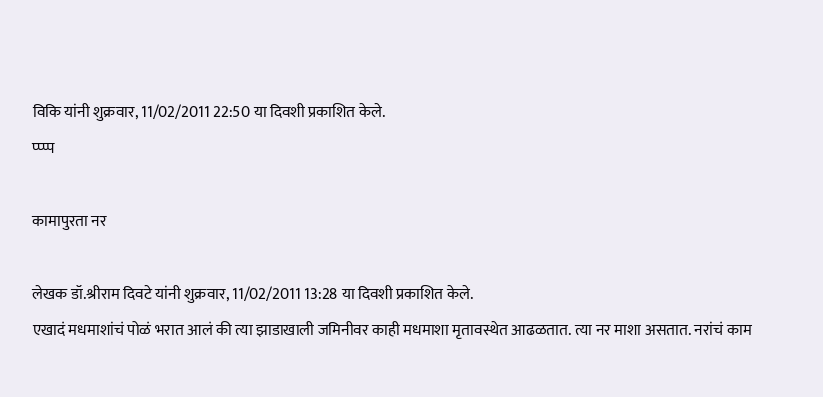विकि यांनी शुक्रवार, 11/02/2011 22:50 या दिवशी प्रकाशित केले.
प्प्प्प

कामापुरता नर

लेखक डॉ.श्रीराम दिवटे यांनी शुक्रवार, 11/02/2011 13:28 या दिवशी प्रकाशित केले.
एखादं मधमाशांचं पोळं भरात आलं की त्या झाडाखाली जमिनीवर काही मधमाशा मृतावस्थेत आढळतात. त्या नर माशा असतात. नरांचं काम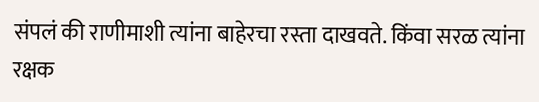संपलं की राणीमाशी त्यांना बाहेरचा रस्ता दाखवते. किंवा सरळ त्यांना रक्षक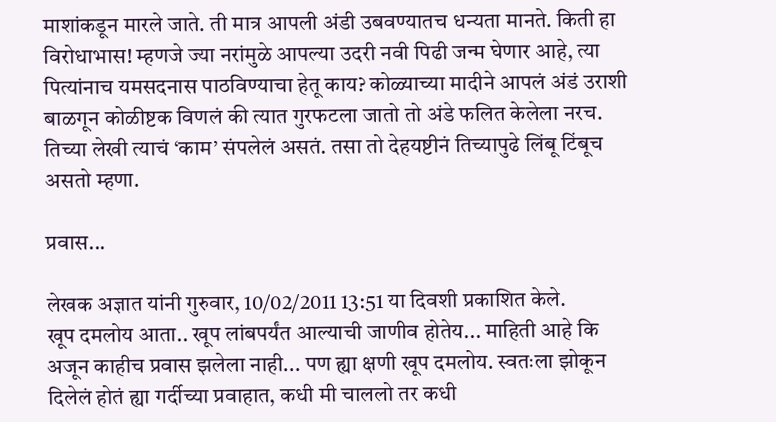माशांकडून मारले जाते. ती मात्र आपली अंडी उबवण्यातच धन्यता मानते. किती हा विरोधाभास! म्हणजे ज्या नरांमुळे आपल्या उदरी नवी पिढी जन्म घेणार आहे, त्या पित्यांनाच यमसदनास पाठविण्याचा हेतू काय? कोळ्याच्या मादीने आपलं अंडं उराशी बाळगून कोळीष्टक विणलं की त्यात गुरफटला जातो तो अंडे फलित केलेला नरच. तिच्या लेखी त्याचं ‘काम’ संपलेलं असतं. तसा तो देहयष्टीनं तिच्यापुढे लिंबू टिंबूच असतो म्हणा.

प्रवास...

लेखक अज्ञात यांनी गुरुवार, 10/02/2011 13:51 या दिवशी प्रकाशित केले.
खूप दमलोय आता.. खूप लांबपर्यंत आल्याची जाणीव होतेय... माहिती आहे कि अजून काहीच प्रवास झलेला नाही... पण ह्या क्षणी खूप दमलोय. स्वतःला झोकून दिलेलं होतं ह्या गर्दीच्या प्रवाहात, कधी मी चाललो तर कधी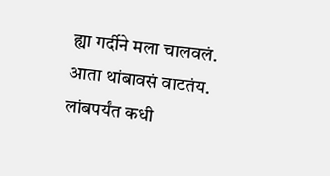ह्या गर्दीने मला चालवलं. आता थांबावसं वाटतंय. लांबपर्यंत कधी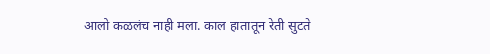आलो कळलंच नाही मला. काल हातातून रेती सुटते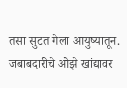तसा सुटत गेला आयुष्यातून. जबाबदारीचे ओझे खांद्यावर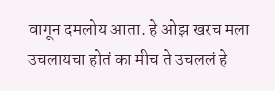वागून दमलोय आता. हे ओझ खरच मला उचलायचा होतं का मीच ते उचललं हे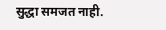सुद्धा समजत नाही.